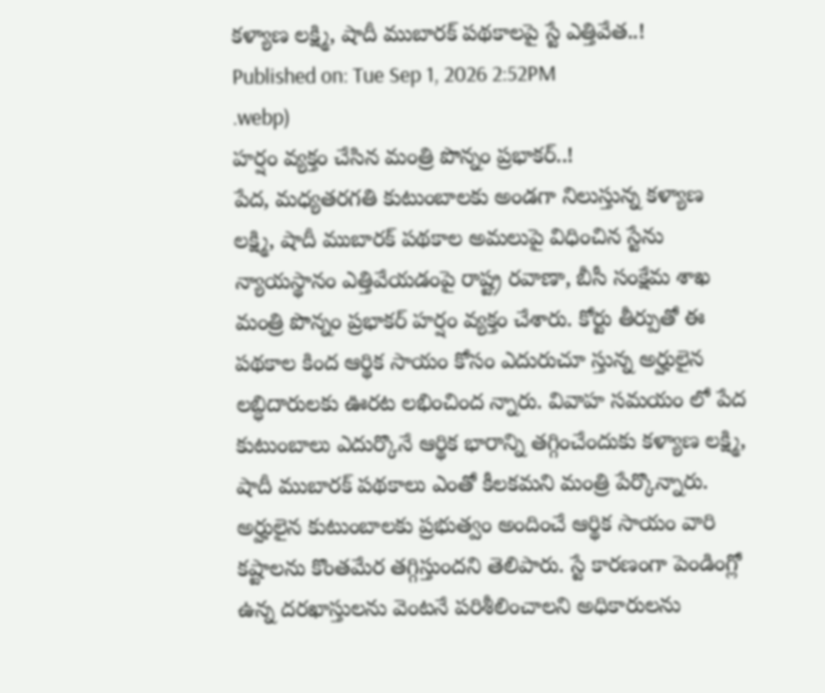కళ్యాణ లక్ష్మి, షాదీ ముబారక్ పథకాలపై స్టే ఎత్తివేత..!
Published on: Tue Sep 1, 2026 2:52PM
.webp)
హర్షం వ్యక్తం చేసిన మంత్రి పొన్నం ప్రభాకర్..!
పేద, మధ్యతరగతి కుటుంబాలకు అండగా నిలుస్తున్న కళ్యాణ లక్ష్మి, షాదీ ముబారక్ పథకాల అమలుపై విధించిన స్టేను న్యాయస్థానం ఎత్తివేయడంపై రాష్ట్ర రవాణా, బీసీ సంక్షేమ శాఖ మంత్రి పొన్నం ప్రభాకర్ హర్షం వ్యక్తం చేశారు. కోర్టు తీర్పుతో ఈ పథకాల కింద ఆర్థిక సాయం కోసం ఎదురుచూ స్తున్న అర్హులైన లబ్ధిదారులకు ఊరట లభించింద న్నారు. వివాహ సమయం లో పేద కుటుంబాలు ఎదుర్కొనే ఆర్థిక భారాన్ని తగ్గించేందుకు కళ్యాణ లక్ష్మి, షాదీ ముబారక్ పథకాలు ఎంతో కీలకమని మంత్రి పేర్కొన్నారు. అర్హులైన కుటుంబాలకు ప్రభుత్వం అందించే ఆర్థిక సాయం వారి కష్టాలను కొంతమేర తగ్గిస్తుందని తెలిపారు. స్టే కారణంగా పెండింగ్లో ఉన్న దరఖాస్తులను వెంటనే పరిశీలించాలని అధికారులను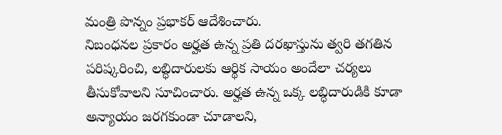మంత్రి పొన్నం ప్రభాకర్ ఆదేశించారు.
నిబంధనల ప్రకారం అర్హత ఉన్న ప్రతి దరఖాస్తును త్వరి తగతిన పరిష్కరించి, లబ్ధిదారులకు ఆర్థిక సాయం అందేలా చర్యలు తీసుకోవాలని సూచించారు. అర్హత ఉన్న ఒక్క లబ్ధిదారుడికి కూడా అన్యాయం జరగకుండా చూడాలని,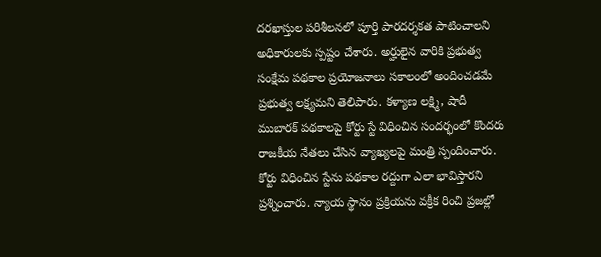దరఖాస్తుల పరిశీలనలో పూర్తి పారదర్శకత పాటించాలని అధికారులకు స్పష్టం చేశారు. అర్హులైన వారికి ప్రభుత్వ సంక్షేమ పథకాల ప్రయోజనాలు సకాలంలో అందించడమే ప్రభుత్వ లక్ష్యమని తెలిపారు. కళ్యాణ లక్ష్మి, షాదీ ముబారక్ పథకాలపై కోర్టు స్టే విధించిన సందర్భంలో కొందరు రాజకీయ నేతలు చేసిన వ్యాఖ్యలపై మంత్రి స్పందించారు.
కోర్టు విధించిన స్టేను పథకాల రద్దుగా ఎలా భావిస్తారని ప్రశ్నించారు. న్యాయ స్థానం ప్రక్రియను వక్రీక రించి ప్రజల్లో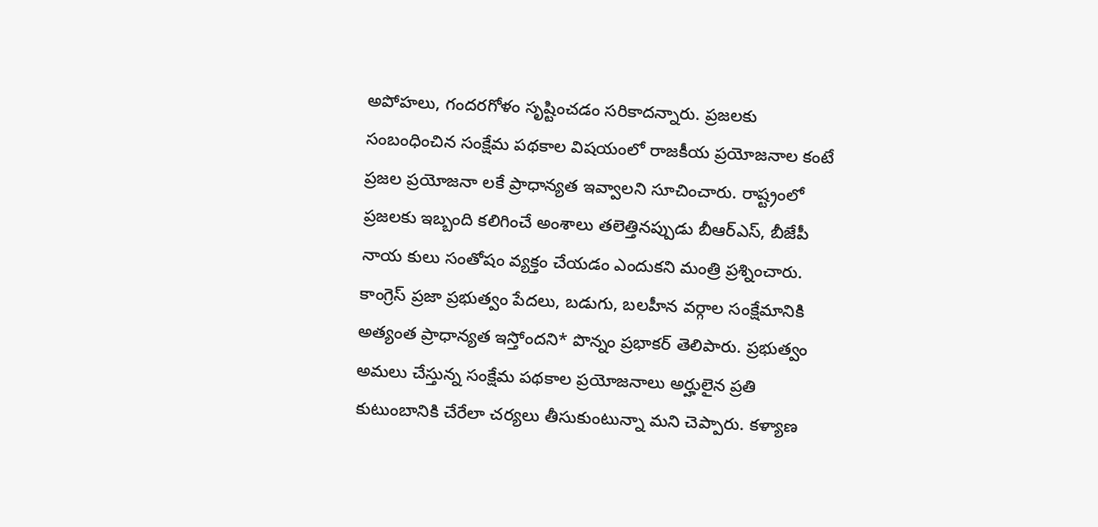అపోహలు, గందరగోళం సృష్టించడం సరికాదన్నారు. ప్రజలకు సంబంధించిన సంక్షేమ పథకాల విషయంలో రాజకీయ ప్రయోజనాల కంటే ప్రజల ప్రయోజనా లకే ప్రాధాన్యత ఇవ్వాలని సూచించారు. రాష్ట్రంలో ప్రజలకు ఇబ్బంది కలిగించే అంశాలు తలెత్తినప్పుడు బీఆర్ఎస్, బీజేపీ నాయ కులు సంతోషం వ్యక్తం చేయడం ఎందుకని మంత్రి ప్రశ్నించారు.
కాంగ్రెస్ ప్రజా ప్రభుత్వం పేదలు, బడుగు, బలహీన వర్గాల సంక్షేమానికి అత్యంత ప్రాధాన్యత ఇస్తోందని* పొన్నం ప్రభాకర్ తెలిపారు. ప్రభుత్వం అమలు చేస్తున్న సంక్షేమ పథకాల ప్రయోజనాలు అర్హులైన ప్రతి కుటుంబానికి చేరేలా చర్యలు తీసుకుంటున్నా మని చెప్పారు. కళ్యాణ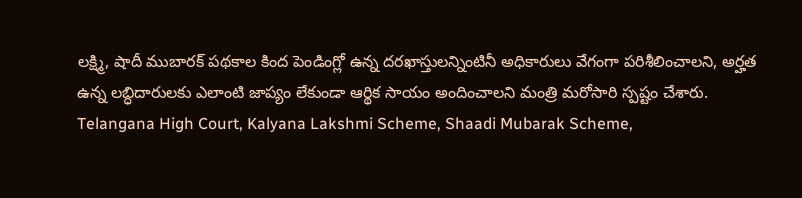లక్ష్మి, షాదీ ముబారక్ పథకాల కింద పెండింగ్లో ఉన్న దరఖాస్తులన్నింటినీ అధికారులు వేగంగా పరిశీలించాలని, అర్హత ఉన్న లబ్ధిదారులకు ఎలాంటి జాప్యం లేకుండా ఆర్థిక సాయం అందించాలని మంత్రి మరోసారి స్పష్టం చేశారు.
Telangana High Court, Kalyana Lakshmi Scheme, Shaadi Mubarak Scheme,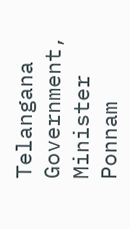Telangana Government, Minister Ponnam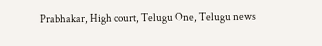Prabhakar, High court, Telugu One, Telugu news